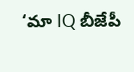‘మా IQ బీజేపీ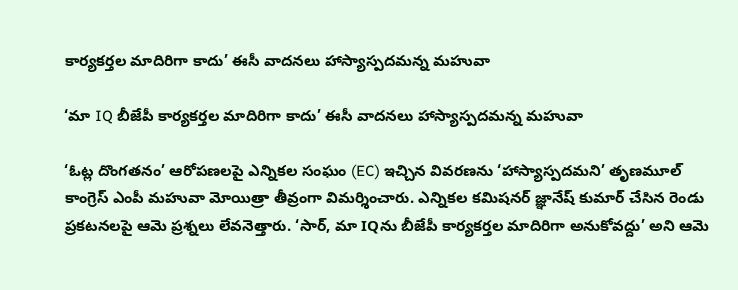కార్యకర్తల మాదిరిగా కాదు’ ఈసీ వాదనలు హాస్యాస్పదమన్న మహువా

‘మా IQ బీజేపీ కార్యకర్తల మాదిరిగా కాదు’ ఈసీ వాదనలు హాస్యాస్పదమన్న మహువా

‘ఓట్ల దొంగతనం’ ఆరోపణలపై ఎన్నికల సంఘం (EC) ఇచ్చిన వివరణను ‘హాస్యాస్పదమని’ తృణమూల్ కాంగ్రెస్ ఎంపీ మహువా మోయిత్రా తీవ్రంగా విమర్శించారు. ఎన్నికల కమిషనర్ జ్ఞానేష్ కుమార్ చేసిన రెండు ప్రకటనలపై ఆమె ప్రశ్నలు లేవనెత్తారు. ‘సార్, మా IQను బీజేపీ కార్యకర్తల మాదిరిగా అనుకోవద్దు’ అని ఆమె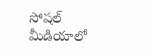సోషల్ మీడియాలో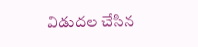విడుదల చేసిన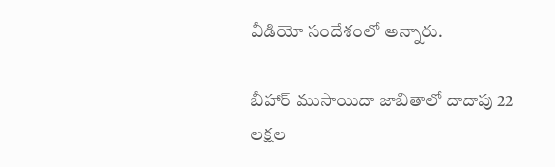వీడియో సందేశంలో అన్నారు.

బీహార్ ముసాయిదా జాబితాలో దాదాపు 22 లక్షల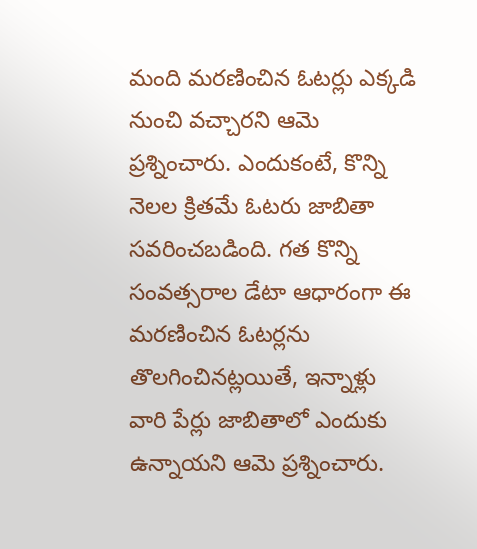మంది మరణించిన ఓటర్లు ఎక్కడి నుంచి వచ్చారని ఆమె ప్రశ్నించారు. ఎందుకంటే, కొన్ని నెలల క్రితమే ఓటరు జాబితా సవరించబడింది. గత కొన్ని సంవత్సరాల డేటా ఆధారంగా ఈ మరణించిన ఓటర్లను తొలగించినట్లయితే, ఇన్నాళ్లు వారి పేర్లు జాబితాలో ఎందుకు ఉన్నాయని ఆమె ప్రశ్నించారు.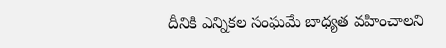దీనికి ఎన్నికల సంఘమే బాధ్యత వహించాలని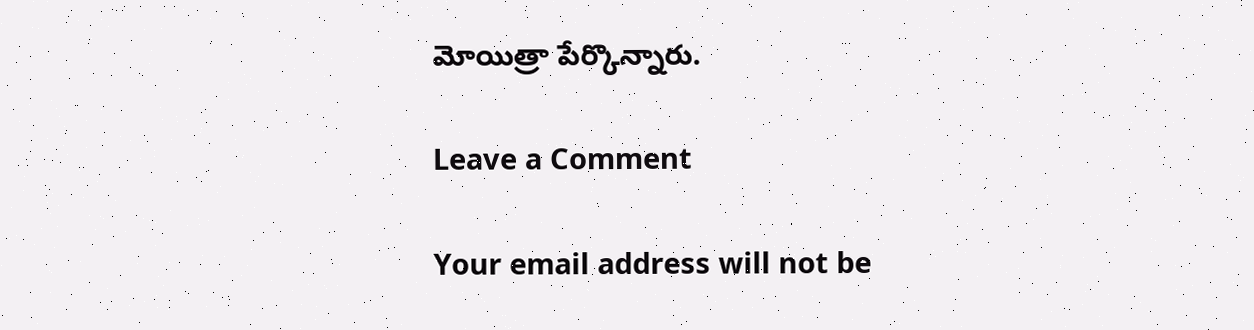మోయిత్రా పేర్కొన్నారు.

Leave a Comment

Your email address will not be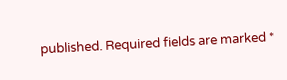published. Required fields are marked *